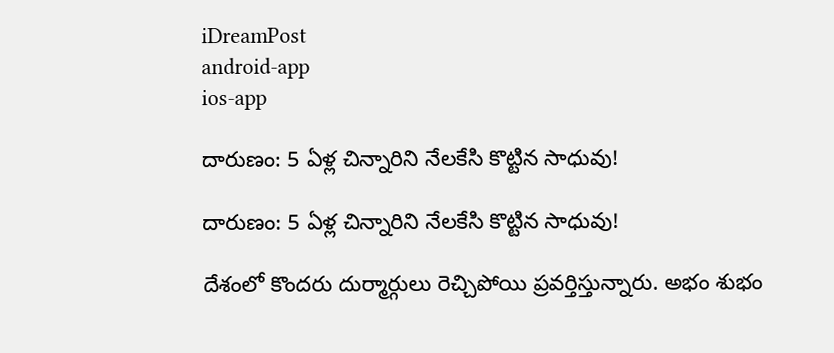iDreamPost
android-app
ios-app

దారుణం: 5 ఏళ్ల చిన్నారిని నేలకేసి కొట్టిన సాధువు!

దారుణం: 5 ఏళ్ల చిన్నారిని నేలకేసి కొట్టిన సాధువు!

దేశంలో కొందరు దుర్మార్గులు రెచ్చిపోయి ప్రవర్తిస్తున్నారు. అభం శుభం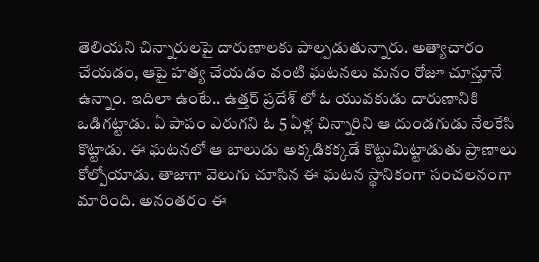తెలియని చిన్నారులపై దారుణాలకు పాల్పడుతున్నారు. అత్యాచారం చేయడం, ఆపై హత్య చేయడం వంటి ఘటనలు మనం రోజూ చూస్తూనే ఉన్నాం. ఇదిలా ఉంటే.. ఉత్తర్ ప్రదేశ్ లో ఓ యువకుడు దారుణానికి ఒడిగట్టాడు. ఏ పాపం ఎరుగని ఓ 5 ఏళ్ల చిన్నారిని ఆ దుండగుడు నేలకేసి కొట్టాడు. ఈ ఘటనలో ఆ బాలుడు అక్కడికక్కడే కొట్టుమిట్టాడుతు ప్రాణాలు కోల్పోయాడు. తాజాగా వెలుగు చూసిన ఈ ఘటన స్థానికంగా సంచలనంగా మారింది. అనంతరం ఈ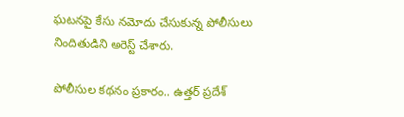ఘటనపై కేసు నమోదు చేసుకున్న పోలీసులు నిందితుడిని అరెస్ట్ చేశారు.

పోలీసుల కథనం ప్రకారం.. ఉత్తర్ ప్రదేశ్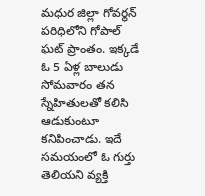మధుర జిల్లా గోవర్థన్ పరిధిలోని గోపాల్ ఘట్ ప్రాంతం. ఇక్కడే ఓ 5 ఏళ్ల బాలుడు సోమవారం తన స్నేహితులతో కలిసి ఆడుకుంటూ కనిపించాడు. ఇదే సమయంలో ఓ గుర్తు తెలియని వ్యక్తి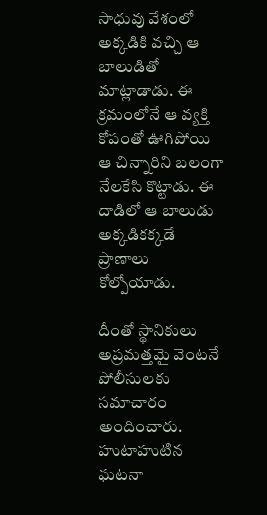సాధువు వేశంలో అక్కడికి వచ్చి ఆ బాలుడితో మాట్లాడాడు. ఈ క్రమంలోనే ఆ వ్యక్తి కోపంతో ఊగిపోయి ఆ చిన్నారిని బలంగా నేలకేసి కొట్టాడు. ఈ దాడిలో ఆ బాలుడు అక్కడికక్కడే ప్రాణాలు కోల్పోయాడు.

దీంతో స్థానికులు అప్రమత్తమై వెంటనే పోలీసులకు సమాచారం అందించారు. హుటాహుటిన ఘటనా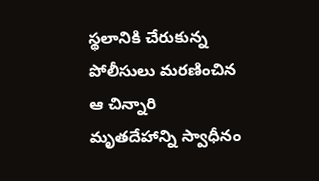స్థలానికి చేరుకున్న పోలీసులు మరణించిన ఆ చిన్నారి మృతదేహాన్ని స్వాధీనం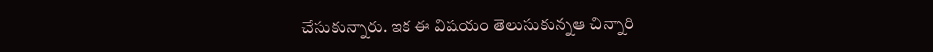చేసుకున్నారు. ఇక ఈ విషయం తెలుసుకున్నఆ చిన్నారి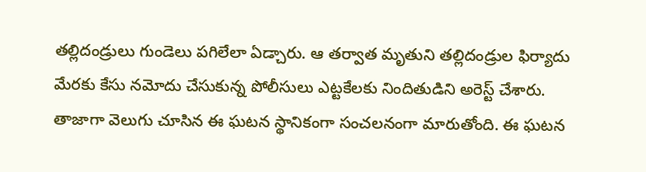తల్లిదండ్రులు గుండెలు పగిలేలా ఏడ్చారు. ఆ తర్వాత మృతుని తల్లిదండ్రుల ఫిర్యాదు మేరకు కేసు నమోదు చేసుకున్న పోలీసులు ఎట్టకేలకు నిందితుడిని అరెస్ట్ చేశారు. తాజాగా వెలుగు చూసిన ఈ ఘటన స్థానికంగా సంచలనంగా మారుతోంది. ఈ ఘటన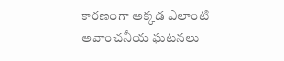కారణంగా అక్కడ ఎలాంటి అవాంచనీయ ఘటనలు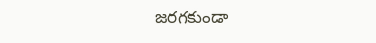జరగకుండా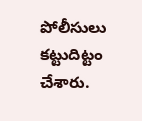పోలీసులు కట్టుదిట్టం చేశారు.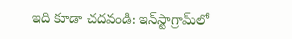ఇది కూడా చదవండి: ఇన్‌స్టాగ్రామ్‌లో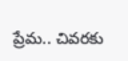ప్రేమ.. చివరకు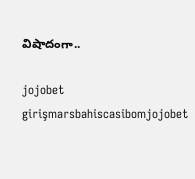విషాదంగా..

jojobet girişmarsbahiscasibomjojobet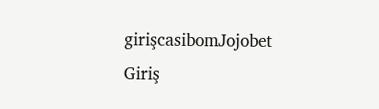girişcasibomJojobet Giriş